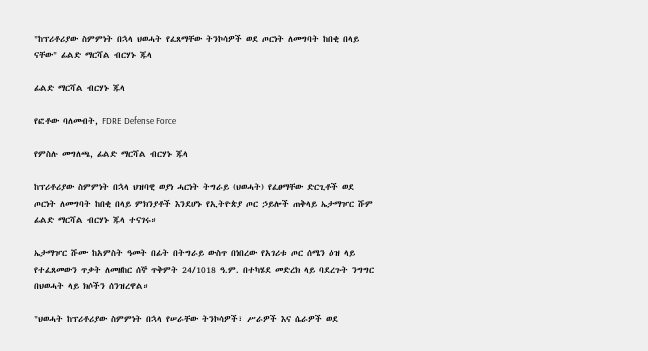"ከፕሪቶሪያው ስምምነት በኋላ ህወሓት የፈጸማቸው ትንኮሳዎች ወደ ጦርነት ለመግባት ከበቂ በላይ ናቸው" ፊልድ ማርሻል ብርሃኑ ጁላ

ፊልድ ማርሻል ብርሃኑ ጁላ

የፎቶው ባለመብት, FDRE Defense Force

የምስሉ መግለጫ, ፊልድ ማርሻል ብርሃኑ ጁላ

ከፕሪቶሪያው ስምምነት በኋላ ህዝባዊ ወያነ ሓርነት ትግራይ (ህወሓት) የፈፀማቸው ድርጊቶች ወደ ጦርነት ለመግባት ከበቂ በላይ ምክንያቶች እንደሆኑ የኢትዮጵያ ጦር ኃይሎች ጠቅላይ ኤታማዦር ሹም ፊልድ ማርሻል ብርሃኑ ጁላ ተናገሩ።

ኤታማዦር ሹሙ ከአምስት ዓመት በፊት በትግራይ ውስጥ በነበረው የአገሪቱ ጦር ሰሜን ዕዝ ላይ የተፈጸመውን ጥቃት ለመዘከር ሰኞ ጥቅምት 24/1018 ዓ.ም. በተካሄደ መድረክ ላይ ባደረጉት ንግግር በህወሓት ላይ ክሶችን ሰንዝረዋል።

"ህወሓት ከፕሪቶሪያው ስምምነት በኋላ የሠራቸው ትንኮሳዎች፣ ሥራዎች እና ሴራዎች ወደ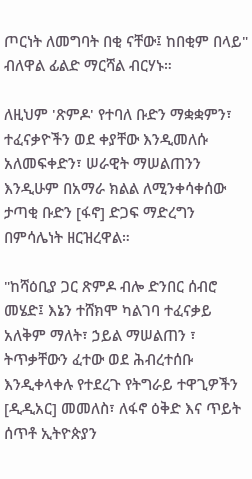ጦርነት ለመግባት በቂ ናቸው፤ ከበቂም በላይ" ብለዋል ፊልድ ማርሻል ብርሃኑ።

ለዚህም 'ጽምዶ' የተባለ ቡድን ማቋቋምን፣ ተፈናቃዮችን ወደ ቀያቸው እንዲመለሱ አለመፍቀድን፣ ሠራዊት ማሠልጠንን እንዲሁም በአማራ ክልል ለሚንቀሳቀሰው ታጣቂ ቡድን [ፋኖ] ድጋፍ ማድረግን በምሳሌነት ዘርዝረዋል።

"ከሻዕቢያ ጋር ጽምዶ ብሎ ድንበር ሰብሮ መሄድ፤ እኔን ተሸክሞ ካልገባ ተፈናቃይ አለቅም ማለት፣ ኃይል ማሠልጠን ፣ ትጥቃቸውን ፈተው ወደ ሕብረተሰቡ እንዲቀላቀሉ የተደረጉ የትግራይ ተዋጊዎችን [ዲዲአር] መመለስ፣ ለፋኖ ዕቅድ እና ጥይት ሰጥቶ ኢትዮጵያን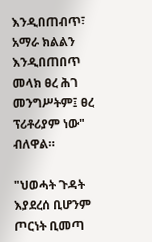እንዲበጠብጥ፣ አማራ ክልልን እንዲበጠበጥ መላክ ፀረ ሕገ መንግሥትም፤ ፀረ ፕሪቶሪያም ነው" ብለዋል።

"ህወሓት ጉዳት እያደረሰ ቢሆንም ጦርነት ቢመጣ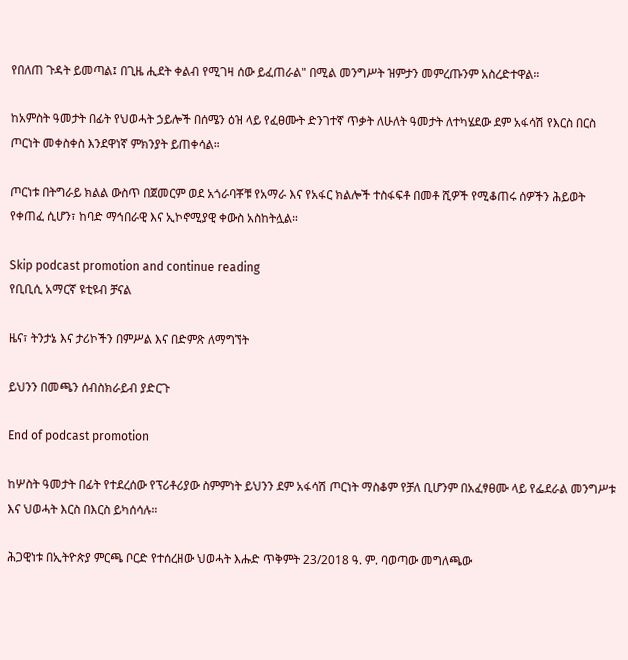የበለጠ ጉዳት ይመጣል፤ በጊዜ ሒደት ቀልብ የሚገዛ ሰው ይፈጠራል" በሚል መንግሥት ዝምታን መምረጡንም አስረድተዋል።

ከአምስት ዓመታት በፊት የህወሓት ኃይሎች በሰሜን ዕዝ ላይ የፈፀሙት ድንገተኛ ጥቃት ለሁለት ዓመታት ለተካሄደው ደም አፋሳሽ የእርስ በርስ ጦርነት መቀስቀስ እንደዋነኛ ምክንያት ይጠቀሳል።

ጦርነቱ በትግራይ ክልል ውስጥ በጀመርም ወደ አጎራባቾቹ የአማራ እና የአፋር ክልሎች ተስፋፍቶ በመቶ ሺዎች የሚቆጠሩ ሰዎችን ሕይወት የቀጠፈ ሲሆን፣ ከባድ ማኅበራዊ እና ኢኮኖሚያዊ ቀውስ አስከትሏል።

Skip podcast promotion and continue reading
የቢቢሲ አማርኛ ዩቲዩብ ቻናል

ዜና፣ ትንታኔ እና ታሪኮችን በምሥል እና በድምጽ ለማግኘት

ይህንን በመጫን ሰብስክራይብ ያድርጉ

End of podcast promotion

ከሦስት ዓመታት በፊት የተደረሰው የፕሪቶሪያው ስምምነት ይህንን ደም አፋሳሽ ጦርነት ማስቆም የቻለ ቢሆንም በአፈፃፀሙ ላይ የፌደራል መንግሥቱ እና ህወሓት እርስ በእርስ ይካሰሳሉ።

ሕጋዊነቱ በኢትዮጵያ ምርጫ ቦርድ የተሰረዘው ህወሓት እሑድ ጥቅምት 23/2018 ዓ. ም. ባወጣው መግለጫው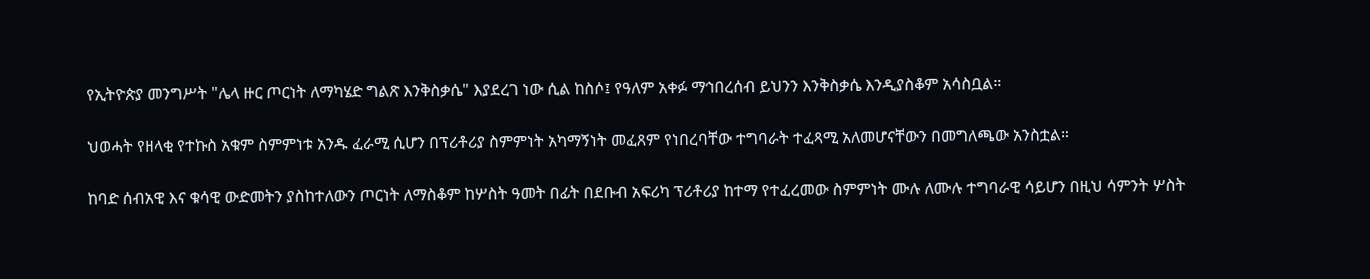የኢትዮጵያ መንግሥት "ሌላ ዙር ጦርነት ለማካሄድ ግልጽ እንቅስቃሴ" እያደረገ ነው ሲል ከስሶ፤ የዓለም አቀፉ ማኅበረሰብ ይህንን እንቅስቃሴ እንዲያስቆም አሳስቧል።

ህወሓት የዘላቂ የተኩስ አቁም ስምምነቱ አንዱ ፈራሚ ሲሆን በፕሪቶሪያ ስምምነት አካማኝነት መፈጸም የነበረባቸው ተግባራት ተፈጻሚ አለመሆናቸውን በመግለጫው አንስቷል።

ከባድ ሰብአዊ እና ቁሳዊ ውድመትን ያስከተለውን ጦርነት ለማስቆም ከሦስት ዓመት በፊት በደቡብ አፍሪካ ፕሪቶሪያ ከተማ የተፈረመው ስምምነት ሙሉ ለሙሉ ተግባራዊ ሳይሆን በዚህ ሳምንት ሦስት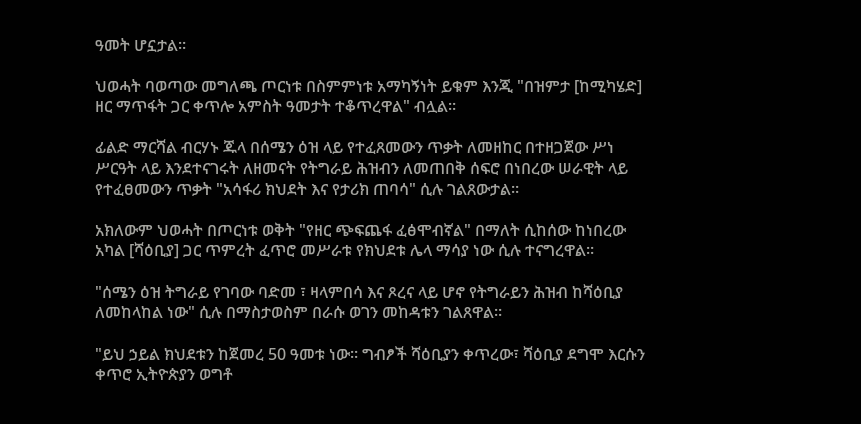ዓመት ሆኗታል።

ህወሓት ባወጣው መግለጫ ጦርነቱ በስምምነቱ አማካኝነት ይቁም እንጂ "በዝምታ [ከሚካሄድ] ዘር ማጥፋት ጋር ቀጥሎ አምስት ዓመታት ተቆጥረዋል" ብሏል።

ፊልድ ማርሻል ብርሃኑ ጁላ በሰሜን ዕዝ ላይ የተፈጸመውን ጥቃት ለመዘከር በተዘጋጀው ሥነ ሥርዓት ላይ እንደተናገሩት ለዘመናት የትግራይ ሕዝብን ለመጠበቅ ሰፍሮ በነበረው ሠራዊት ላይ የተፈፀመውን ጥቃት "አሳፋሪ ክህደት እና የታሪክ ጠባሳ" ሲሉ ገልጸውታል።

አክለውም ህወሓት በጦርነቱ ወቅት "የዘር ጭፍጨፋ ፈፅሞብኛል" በማለት ሲከሰው ከነበረው አካል [ሻዕቢያ] ጋር ጥምረት ፈጥሮ መሥራቱ የክህደቱ ሌላ ማሳያ ነው ሲሉ ተናግረዋል።

"ሰሜን ዕዝ ትግራይ የገባው ባድመ ፣ ዛላምበሳ እና ጾረና ላይ ሆኖ የትግራይን ሕዝብ ከሻዕቢያ ለመከላከል ነው" ሲሉ በማስታወስም በራሱ ወገን መከዳቱን ገልጸዋል።

"ይህ ኃይል ክህደቱን ከጀመረ 50 ዓመቱ ነው። ግብፆች ሻዕቢያን ቀጥረው፣ ሻዕቢያ ደግሞ እርሱን ቀጥሮ ኢትዮጵያን ወግቶ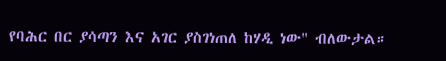የባሕር በር ያሳጣን እና አገር ያስገነጠለ ከሃዲ ነው" ብለውታል።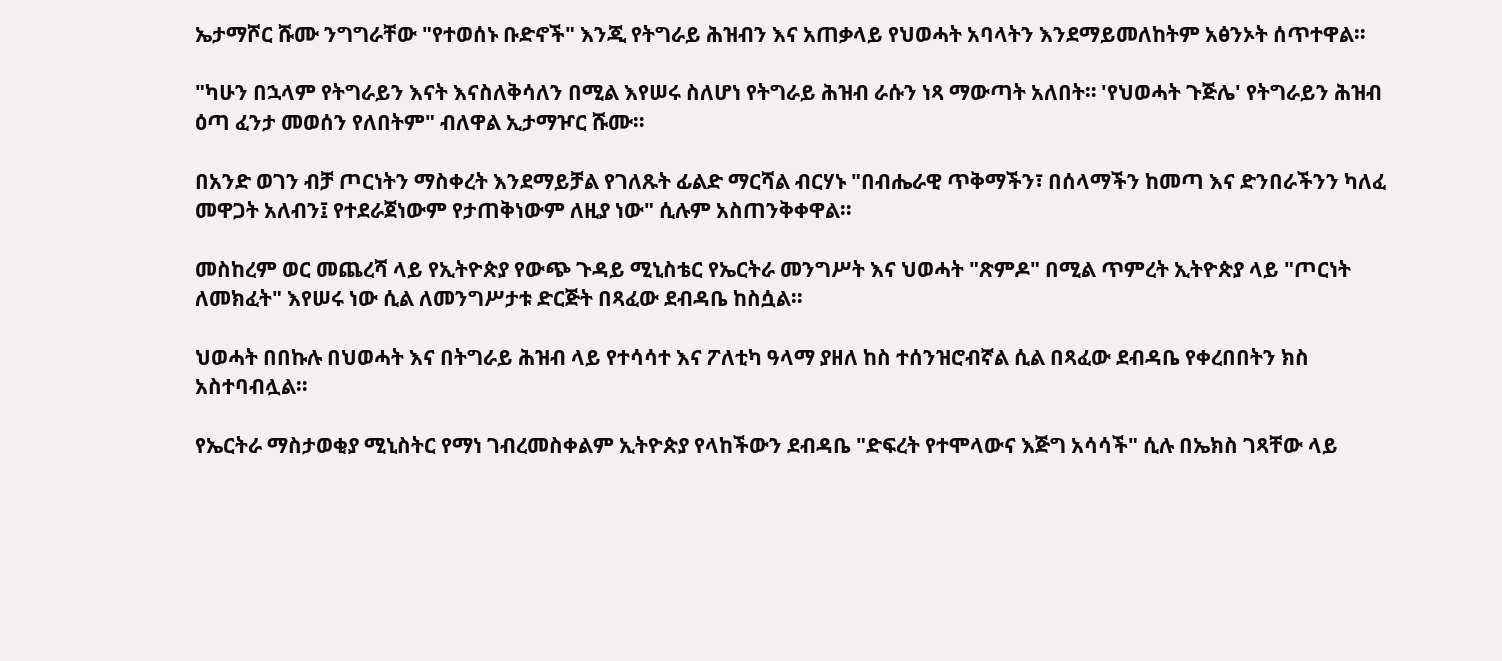ኤታማሾር ሹሙ ንግግራቸው "የተወሰኑ ቡድኖች" እንጂ የትግራይ ሕዝብን እና አጠቃላይ የህወሓት አባላትን እንደማይመለከትም አፅንኦት ሰጥተዋል።

"ካሁን በኋላም የትግራይን እናት እናስለቅሳለን በሚል እየሠሩ ስለሆነ የትግራይ ሕዝብ ራሱን ነጻ ማውጣት አለበት። 'የህወሓት ጉጅሌ' የትግራይን ሕዝብ ዕጣ ፈንታ መወሰን የለበትም" ብለዋል ኢታማዦር ሹሙ።

በአንድ ወገን ብቻ ጦርነትን ማስቀረት እንደማይቻል የገለጹት ፊልድ ማርሻል ብርሃኑ "በብሔራዊ ጥቅማችን፣ በሰላማችን ከመጣ እና ድንበራችንን ካለፈ መዋጋት አለብን፤ የተደራጀነውም የታጠቅነውም ለዚያ ነው" ሲሉም አስጠንቅቀዋል።

መስከረም ወር መጨረሻ ላይ የኢትዮጵያ የውጭ ጉዳይ ሚኒስቴር የኤርትራ መንግሥት እና ህወሓት "ጽምዶ" በሚል ጥምረት ኢትዮጵያ ላይ "ጦርነት ለመክፈት" እየሠሩ ነው ሲል ለመንግሥታቱ ድርጅት በጻፈው ደብዳቤ ከስሷል።

ህወሓት በበኩሉ በህወሓት እና በትግራይ ሕዝብ ላይ የተሳሳተ እና ፖለቲካ ዓላማ ያዘለ ከስ ተሰንዝሮብኛል ሲል በጻፈው ደብዳቤ የቀረበበትን ክስ አስተባብሏል።

የኤርትራ ማስታወቂያ ሚኒስትር የማነ ገብረመስቀልም ኢትዮጵያ የላከችውን ደብዳቤ "ድፍረት የተሞላውና እጅግ አሳሳች" ሲሉ በኤክስ ገጻቸው ላይ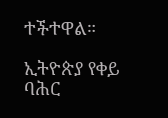ተችተዋል።

ኢትዮጵያ የቀይ ባሕር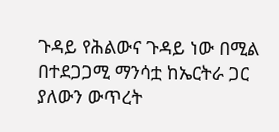ጉዳይ የሕልውና ጉዳይ ነው በሚል በተደጋጋሚ ማንሳቷ ከኤርትራ ጋር ያለውን ውጥረት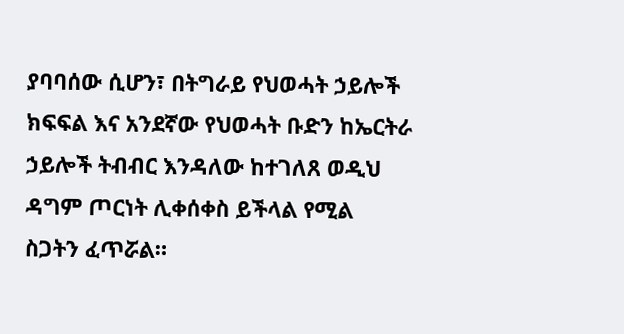ያባባሰው ሲሆን፣ በትግራይ የህወሓት ኃይሎች ክፍፍል እና አንደኛው የህወሓት ቡድን ከኤርትራ ኃይሎች ትብብር እንዳለው ከተገለጸ ወዲህ ዳግም ጦርነት ሊቀሰቀስ ይችላል የሚል ስጋትን ፈጥሯል።